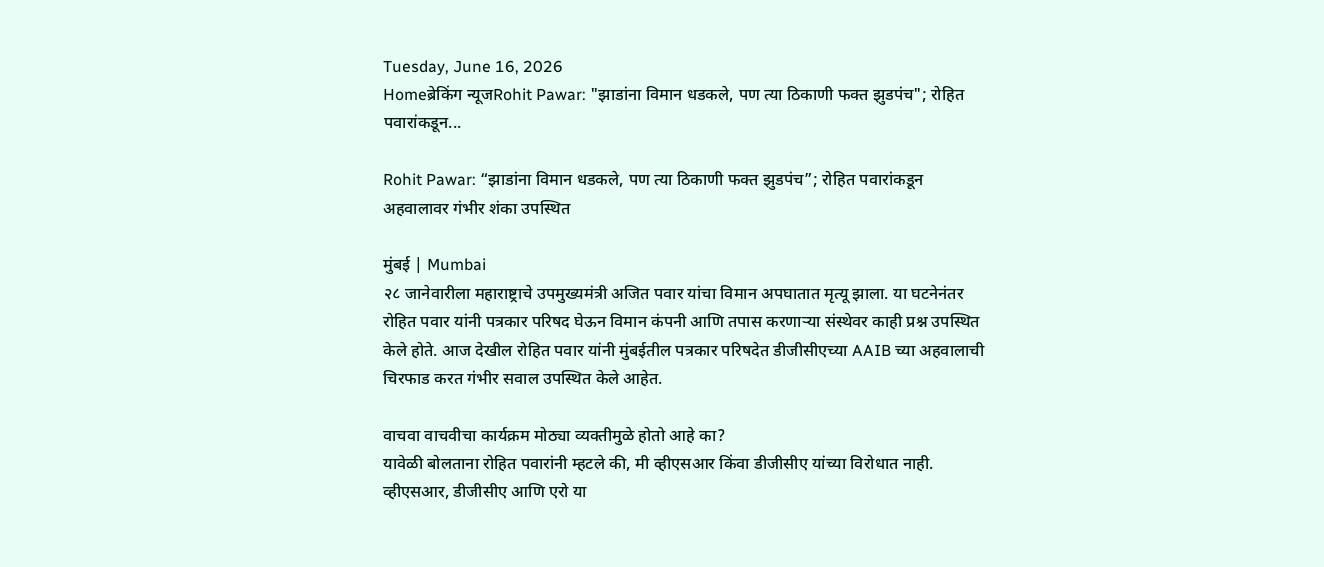Tuesday, June 16, 2026
Homeब्रेकिंग न्यूजRohit Pawar: "झाडांना विमान धडकले, पण त्या ठिकाणी फक्त झुडपंच"; रोहित पवारांकडून...

Rohit Pawar: “झाडांना विमान धडकले, पण त्या ठिकाणी फक्त झुडपंच”; रोहित पवारांकडून अहवालावर गंभीर शंका उपस्थित

मुंबई | Mumbai
२८ जानेवारीला महाराष्ट्राचे उपमुख्यमंत्री अजित पवार यांचा विमान अपघातात मृत्यू झाला. या घटनेनंतर रोहित पवार यांनी पत्रकार परिषद घेऊन विमान कंपनी आणि तपास करणाऱ्या संस्थेवर काही प्रश्न उपस्थित केले होते. आज देखील रोहित पवार यांनी मुंबईतील पत्रकार परिषदेत डीजीसीएच्या AAIB च्या अहवालाची चिरफाड करत गंभीर सवाल उपस्थित केले आहेत.

वाचवा वाचवीचा कार्यक्रम मोठ्या व्यक्तीमुळे होतो आहे का?
यावेळी बोलताना रोहित पवारांनी म्हटले की, मी व्हीएसआर किंवा डीजीसीए यांच्या विरोधात नाही. व्हीएसआर, डीजीसीए आणि एरो या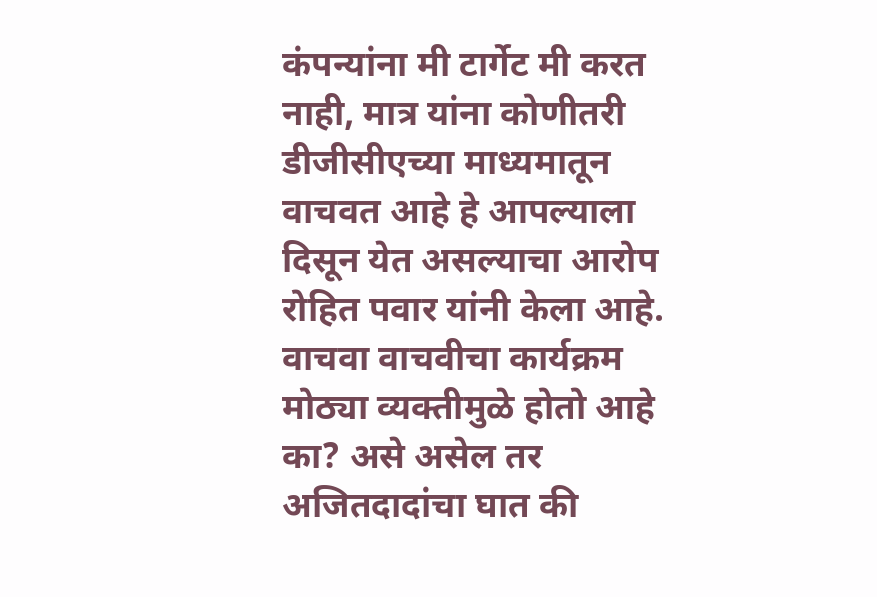कंपन्यांना मी टार्गेट मी करत नाही, मात्र यांना कोणीतरी डीजीसीएच्या माध्यमातून वाचवत आहे हे आपल्याला दिसून येत असल्याचा आरोप रोहित पवार यांनी केला आहे. वाचवा वाचवीचा कार्यक्रम मोठ्या व्यक्तीमुळे होतो आहे का? असे असेल तर अजितदादांचा घात की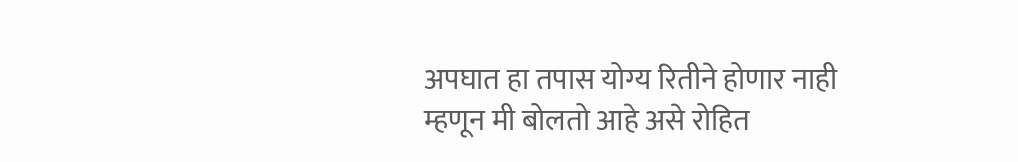अपघात हा तपास योग्य रितीने होणार नाही म्हणून मी बोलतो आहे असे रोहित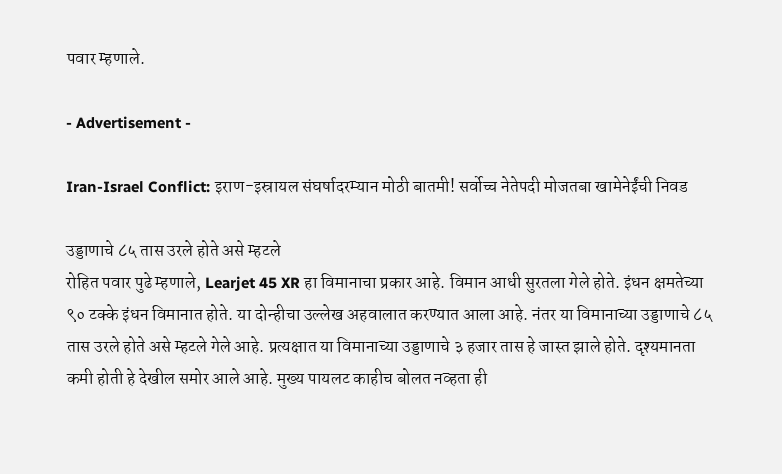पवार म्हणाले.

- Advertisement -

Iran-Israel Conflict: इराण-इस्रायल संघर्षादरम्यान मोठी बातमी! सर्वोच्च नेतेपदी मोजतबा खामेनेईंची निवड

उड्डाणाचे ८५ तास उरले होते असे म्हटले
रोहित पवार पुढे म्हणाले, Learjet 45 XR हा विमानाचा प्रकार आहे. विमान आधी सुरतला गेले होते. इंधन क्षमतेच्या ९० टक्के इंधन विमानात होते. या दोन्हीचा उल्लेख अहवालात करण्यात आला आहे. नंतर या विमानाच्या उड्डाणाचे ८५ तास उरले होते असे म्हटले गेले आहे. प्रत्यक्षात या विमानाच्या उड्डाणाचे ३ हजार तास हे जास्त झाले होते. दृश्यमानता कमी होती हे देखील समोर आले आहे. मुख्य पायलट काहीच बोलत नव्हता ही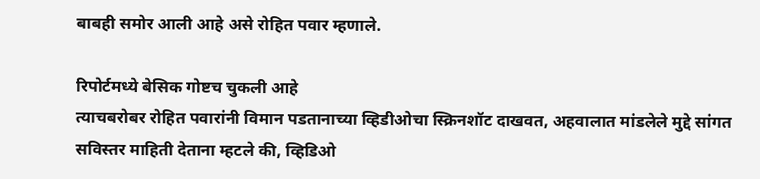बाबही समोर आली आहे असे रोहित पवार म्हणाले.

रिपोर्टमध्ये बेसिक गोष्टच चुकली आहे
त्याचबरोबर रोहित पवारांनी विमान पडतानाच्या व्हिडीओचा स्क्रिनशॉट दाखवत, अहवालात मांडलेले मुद्दे सांगत सविस्तर माहिती देताना म्हटले की, व्हिडिओ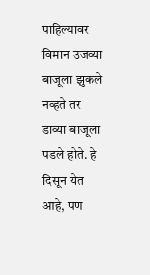पाहिल्यावर विमान उजव्या बाजूला झुकले नव्हते तर डाव्या बाजूला पडले होते. हे दिसून येत आहे, पण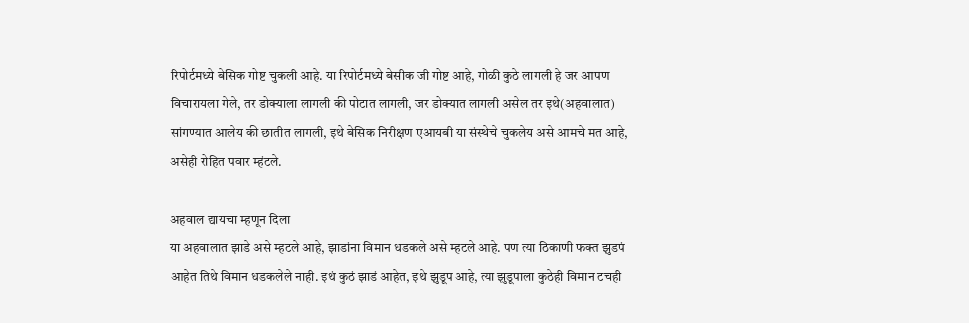रिपोर्टमध्ये बेसिक गोष्ट चुकली आहे. या रिपोर्टमध्ये बेसीक जी गोष्ट आहे, गोळी कुठे लागली हे जर आपण विचारायला गेले, तर डोक्याला लागली की पोटात लागली, जर डोक्यात लागली असेल तर इथे(अहवालात) सांगण्यात आलेय की छातीत लागली, इथे बेसिक निरीक्षण एआयबी या संस्थेचे चुकलेय असे आमचे मत आहे, असेही रोहित पवार म्हंटले.

अहवाल द्यायचा म्हणून दिला
या अहवालात झाडे असे म्हटले आहे, झाडांना विमान धडकले असे म्हटले आहे. पण त्या ठिकाणी फक्त झुडपं आहेत तिथे विमान धडकलेले नाही. इथं कुठं झाडं आहेत, इथे झुडूप आहे, त्या झुडूपाला कुठेही विमान टचही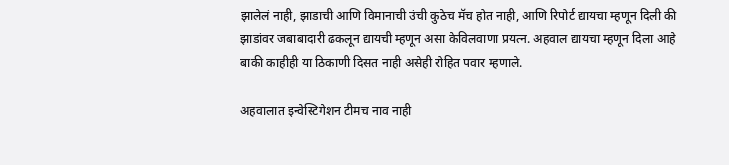झालेलं नाही, झाडाची आणि विमानाची उंची कुठेच मॅच होत नाही, आणि रिपोर्ट द्यायचा म्हणून दिली की झाडांवर जबाबादारी ढकलून द्यायची म्हणून असा केविलवाणा प्रयत्न. अहवाल द्यायचा म्हणून दिला आहे बाकी काहीही या ठिकाणी दिसत नाही असेही रोहित पवार म्हणाले.

अहवालात इन्वेस्टिगेशन टीमच नाव नाही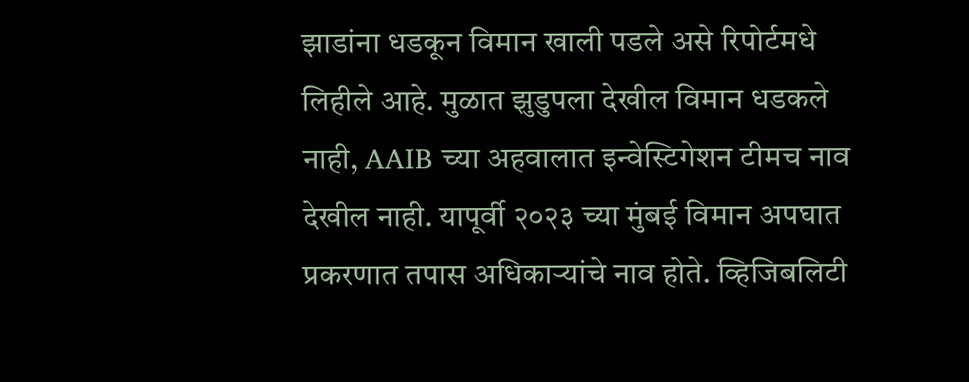झाडांना धडकून विमान खाली पडले असे रिपोर्टमधे लिहीले आहे. मुळात झुडुपला देखील विमान धडकले नाही, AAIB च्या अहवालात इन्वेस्टिगेशन टीमच नाव देखील नाही. यापूर्वी २०२३ च्या मुंबई विमान अपघात प्रकरणात तपास अधिकाऱ्यांचे नाव होते. व्हिजिबलिटी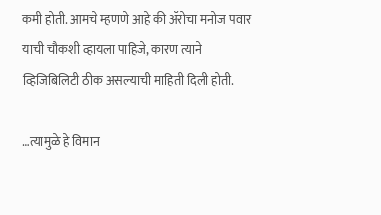कमी होती. आमचे म्हणणे आहे की ॲरोचा मनोज पवार याची चौकशी व्हायला पाहिजे, कारण त्याने व्हिजिबिलिटी ठीक असल्याची माहिती दिली होती.

…त्यामुळे हे विमान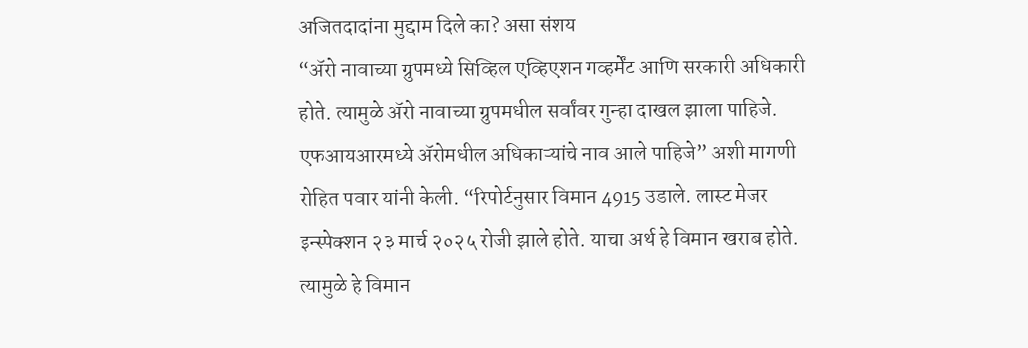अजितदादांना मुद्दाम दिले का? असा संशय
“ॲरो नावाच्या ग्रुपमध्ये सिव्हिल एव्हिएशन गव्हर्मेंट आणि सरकारी अधिकारी होते. त्यामुळे ॲरो नावाच्या ग्रुपमधील सर्वांवर गुन्हा दाखल झाला पाहिजे. एफआयआरमध्ये ॲरोमधील अधिकाऱ्यांचे नाव आले पाहिजे” अशी मागणी रोहित पवार यांनी केली. “रिपोर्टनुसार विमान 4915 उडाले. लास्ट मेजर इन्स्पेक्शन २३ मार्च २०२५ रोजी झाले होते. याचा अर्थ हे विमान खराब होते. त्यामुळे हे विमान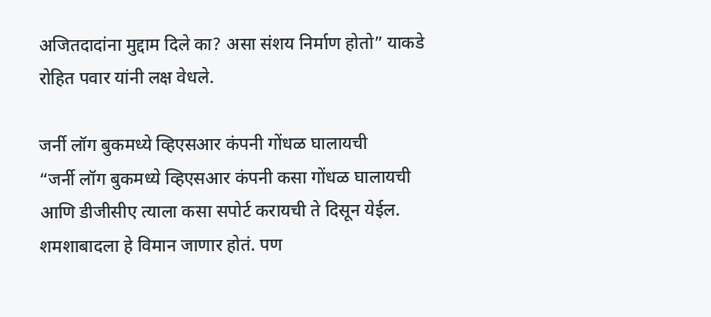अजितदादांना मुद्दाम दिले का? असा संशय निर्माण होतो” याकडे रोहित पवार यांनी लक्ष वेधले.

जर्नी लॉग बुकमध्ये व्हिएसआर कंपनी गोंधळ घालायची
“जर्नी लॉग बुकमध्ये व्हिएसआर कंपनी कसा गोंधळ घालायची आणि डीजीसीए त्याला कसा सपोर्ट करायची ते दिसून येईल. शमशाबादला हे विमान जाणार होतं. पण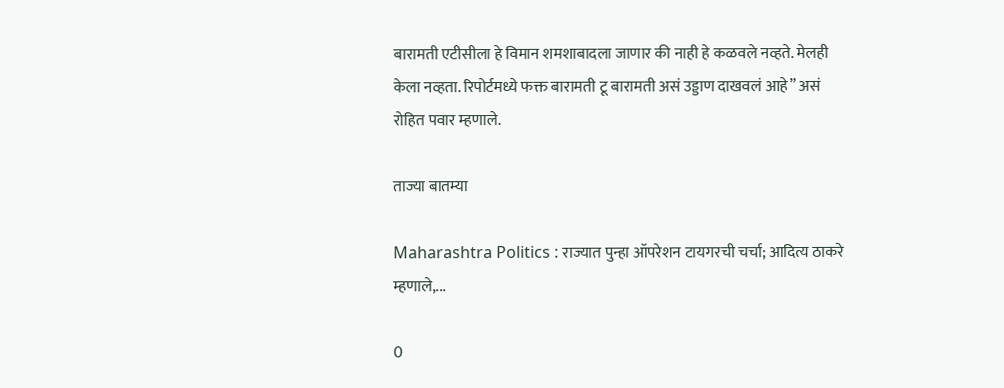बारामती एटीसीला हे विमान शमशाबादला जाणार की नाही हे कळवले नव्हते. मेलही केला नव्हता. रिपोर्टमध्ये फक्त बारामती टू बारामती असं उड्डाण दाखवलं आहे” असं रोहित पवार म्हणाले.

ताज्या बातम्या

Maharashtra Politics : राज्यात पुन्हा ऑपरेशन टायगरची चर्चा; आदित्य ठाकरे म्हणाले,...

0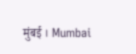मुंबई । Mumbai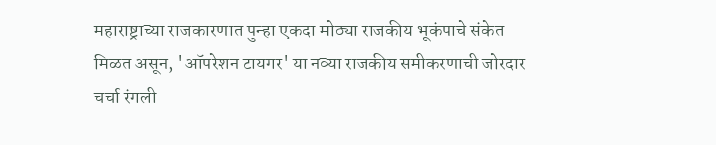महाराष्ट्राच्या राजकारणात पुन्हा एकदा मोठ्या राजकीय भूकंपाचे संकेत मिळत असून, 'ऑपरेशन टायगर' या नव्या राजकीय समीकरणाची जोरदार चर्चा रंगली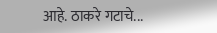आहे. ठाकरे गटाचे...